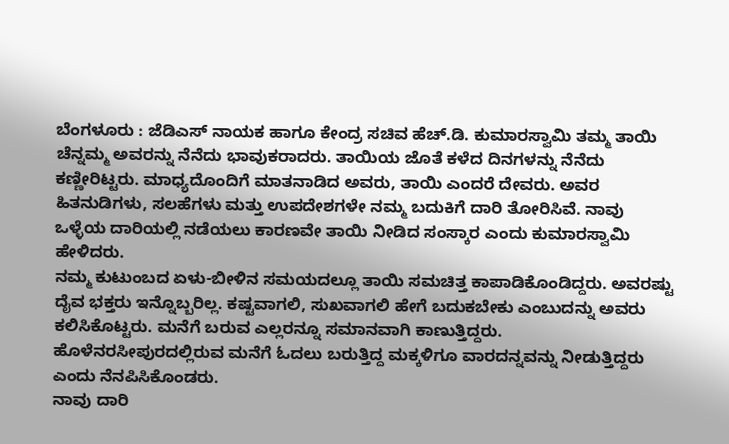ಬೆಂಗಳೂರು : ಜೆಡಿಎಸ್ ನಾಯಕ ಹಾಗೂ ಕೇಂದ್ರ ಸಚಿವ ಹೆಚ್.ಡಿ. ಕುಮಾರಸ್ವಾಮಿ ತಮ್ಮ ತಾಯಿ ಚೆನ್ನಮ್ಮ ಅವರನ್ನು ನೆನೆದು ಭಾವುಕರಾದರು. ತಾಯಿಯ ಜೊತೆ ಕಳೆದ ದಿನಗಳನ್ನು ನೆನೆದು ಕಣ್ಣೀರಿಟ್ಟರು. ಮಾಧ್ಯದೊಂದಿಗೆ ಮಾತನಾಡಿದ ಅವರು, ತಾಯಿ ಎಂದರೆ ದೇವರು. ಅವರ ಹಿತನುಡಿಗಳು, ಸಲಹೆಗಳು ಮತ್ತು ಉಪದೇಶಗಳೇ ನಮ್ಮ ಬದುಕಿಗೆ ದಾರಿ ತೋರಿಸಿವೆ. ನಾವು ಒಳ್ಳೆಯ ದಾರಿಯಲ್ಲಿ ನಡೆಯಲು ಕಾರಣವೇ ತಾಯಿ ನೀಡಿದ ಸಂಸ್ಕಾರ ಎಂದು ಕುಮಾರಸ್ವಾಮಿ ಹೇಳಿದರು.
ನಮ್ಮ ಕುಟುಂಬದ ಏಳು-ಬೀಳಿನ ಸಮಯದಲ್ಲೂ ತಾಯಿ ಸಮಚಿತ್ತ ಕಾಪಾಡಿಕೊಂಡಿದ್ದರು. ಅವರಷ್ಟು ದೈವ ಭಕ್ತರು ಇನ್ನೊಬ್ಬರಿಲ್ಲ. ಕಷ್ಟವಾಗಲಿ, ಸುಖವಾಗಲಿ ಹೇಗೆ ಬದುಕಬೇಕು ಎಂಬುದನ್ನು ಅವರು ಕಲಿಸಿಕೊಟ್ಟರು. ಮನೆಗೆ ಬರುವ ಎಲ್ಲರನ್ನೂ ಸಮಾನವಾಗಿ ಕಾಣುತ್ತಿದ್ದರು. ಹೊಳೆನರಸೀಪುರದಲ್ಲಿರುವ ಮನೆಗೆ ಓದಲು ಬರುತ್ತಿದ್ದ ಮಕ್ಕಳಿಗೂ ವಾರದನ್ನವನ್ನು ನೀಡುತ್ತಿದ್ದರು ಎಂದು ನೆನಪಿಸಿಕೊಂಡರು.
ನಾವು ದಾರಿ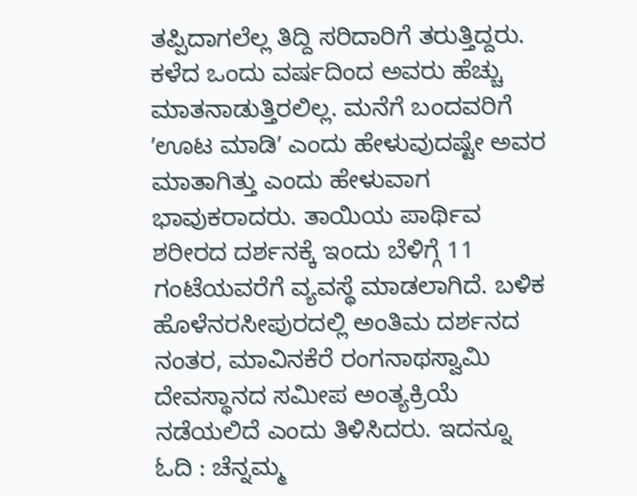ತಪ್ಪಿದಾಗಲೆಲ್ಲ ತಿದ್ದಿ ಸರಿದಾರಿಗೆ ತರುತ್ತಿದ್ದರು. ಕಳೆದ ಒಂದು ವರ್ಷದಿಂದ ಅವರು ಹೆಚ್ಚು ಮಾತನಾಡುತ್ತಿರಲಿಲ್ಲ. ಮನೆಗೆ ಬಂದವರಿಗೆ ʼಊಟ ಮಾಡಿʼ ಎಂದು ಹೇಳುವುದಷ್ಟೇ ಅವರ ಮಾತಾಗಿತ್ತು ಎಂದು ಹೇಳುವಾಗ ಭಾವುಕರಾದರು. ತಾಯಿಯ ಪಾರ್ಥಿವ ಶರೀರದ ದರ್ಶನಕ್ಕೆ ಇಂದು ಬೆಳಿಗ್ಗೆ 11 ಗಂಟೆಯವರೆಗೆ ವ್ಯವಸ್ಥೆ ಮಾಡಲಾಗಿದೆ. ಬಳಿಕ ಹೊಳೆನರಸೀಪುರದಲ್ಲಿ ಅಂತಿಮ ದರ್ಶನದ ನಂತರ, ಮಾವಿನಕೆರೆ ರಂಗನಾಥಸ್ವಾಮಿ ದೇವಸ್ಥಾನದ ಸಮೀಪ ಅಂತ್ಯಕ್ರಿಯೆ ನಡೆಯಲಿದೆ ಎಂದು ತಿಳಿಸಿದರು. ಇದನ್ನೂ ಓದಿ : ಚೆನ್ನಮ್ಮ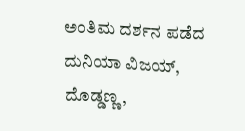ಅಂತಿಮ ದರ್ಶನ ಪಡೆದ ದುನಿಯಾ ವಿಜಯ್, ದೊಡ್ಡಣ್ಣ,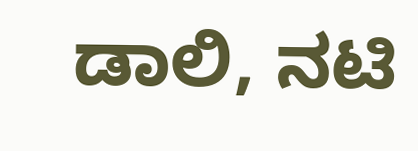ಡಾಲಿ, ನಟಿ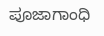ಪೂಜಾಗಾಂಧಿ